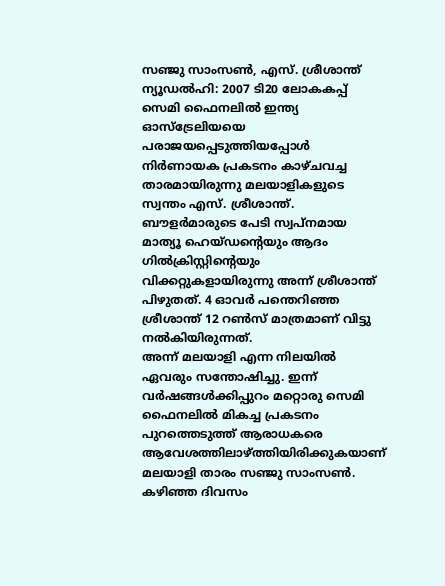സഞ്ജു സാംസൺ, എസ്. ശ്രീശാന്ത്
ന്യൂഡൽഹി: 2007 ടി20 ലോകകപ്പ് സെമി ഫൈനലിൽ ഇന്ത്യ ഓസ്ട്രേലിയയെ പരാജയപ്പെടുത്തിയപ്പോൾ നിർണായക പ്രകടനം കാഴ്ചവച്ച താരമായിരുന്നു മലയാളികളുടെ സ്വന്തം എസ്. ശ്രീശാന്ത്.
ബൗളർമാരുടെ പേടി സ്വപ്നമായ മാത്യൂ ഹെയ്ഡന്റെയും ആദം ഗിൽക്രിസ്റ്റിന്റെയും വിക്കറ്റുകളായിരുന്നു അന്ന് ശ്രീശാന്ത് പിഴുതത്. 4 ഓവർ പന്തെറിഞ്ഞ ശ്രീശാന്ത് 12 റൺസ് മാത്രമാണ് വിട്ടു നൽകിയിരുന്നത്.
അന്ന് മലയാളി എന്ന നിലയിൽ ഏവരും സന്തോഷിച്ചു. ഇന്ന് വർഷങ്ങൾക്കിപ്പുറം മറ്റൊരു സെമി ഫൈനലിൽ മികച്ച പ്രകടനം പുറത്തെടുത്ത് ആരാധകരെ ആവേശത്തിലാഴ്ത്തിയിരിക്കുകയാണ് മലയാളി താരം സഞ്ജു സാംസൺ. കഴിഞ്ഞ ദിവസം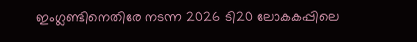ഇംഗ്ലണ്ടിനെതിരേ നടന്ന 2026 ടി20 ലോകകപ്പിലെ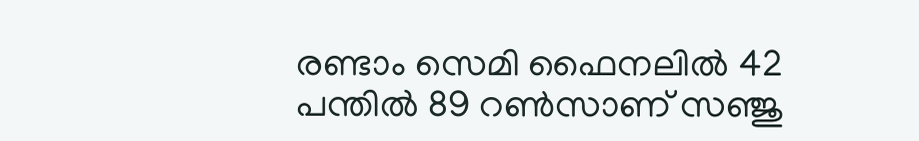രണ്ടാം സെമി ഫൈനലിൽ 42 പന്തിൽ 89 റൺസാണ് സഞ്ജു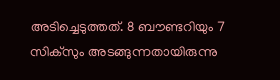അടിച്ചെടുത്തത്. 8 ബൗണ്ടറിയും 7 സിക്സും അടങ്ങുന്നതായിരുന്നു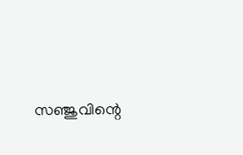സഞ്ജുവിന്റെ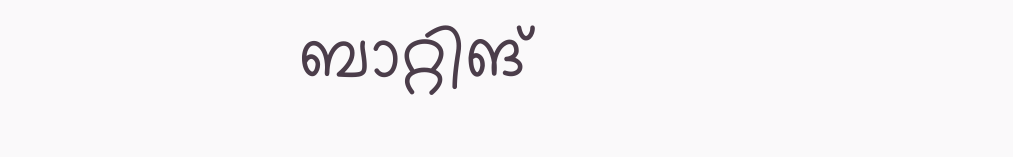ബാറ്റിങ്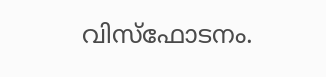വിസ്ഫോടനം.